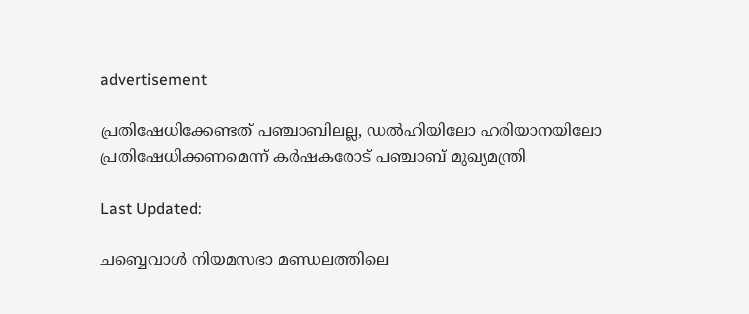advertisement

പ്രതിഷേധിക്കേണ്ടത് പഞ്ചാബിലല്ല, ഡൽഹിയിലോ ഹരിയാനയിലോ പ്രതിഷേധിക്കണമെന്ന് കർഷകരോട് പഞ്ചാബ് മുഖ്യമന്ത്രി

Last Updated:

ചബ്ബെവാൾ നിയമസഭാ മണ്ഡലത്തിലെ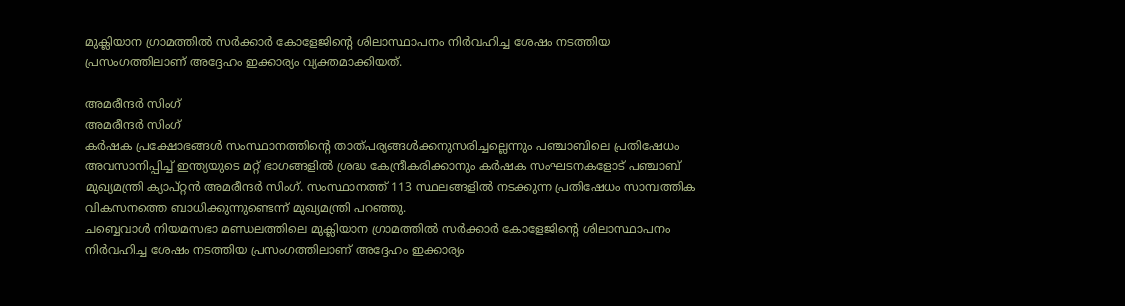മുക്ലിയാന ഗ്രാമത്തിൽ സർക്കാർ കോളേജിന്റെ ശിലാസ്ഥാപനം നിർവഹിച്ച ശേഷം നടത്തിയ പ്രസംഗത്തിലാണ് അദ്ദേഹം ഇക്കാര്യം വ്യക്തമാക്കിയത്.

അമരീന്ദർ സിംഗ്
അമരീന്ദർ സിംഗ്
കർഷക പ്രക്ഷോഭങ്ങൾ സംസ്ഥാനത്തിന്റെ താത്പര്യങ്ങൾക്കനുസരിച്ചല്ലെന്നും പഞ്ചാബിലെ പ്രതിഷേധം അവസാനിപ്പിച്ച് ഇന്ത്യയുടെ മറ്റ് ഭാഗങ്ങളിൽ ശ്രദ്ധ കേന്ദ്രീകരിക്കാനും കർഷക സംഘടനകളോട് പഞ്ചാബ് മുഖ്യമന്ത്രി ക്യാപ്റ്റൻ അമരീന്ദർ സിംഗ്. സംസ്ഥാനത്ത് 113 സ്ഥലങ്ങളിൽ നടക്കുന്ന പ്രതിഷേധം സാമ്പത്തിക വികസനത്തെ ബാധിക്കുന്നുണ്ടെന്ന് മുഖ്യമന്ത്രി പറഞ്ഞു.
ചബ്ബെവാൾ നിയമസഭാ മണ്ഡലത്തിലെ മുക്ലിയാന ഗ്രാമത്തിൽ സർക്കാർ കോളേജിന്റെ ശിലാസ്ഥാപനം നിർവഹിച്ച ശേഷം നടത്തിയ പ്രസംഗത്തിലാണ് അദ്ദേഹം ഇക്കാര്യം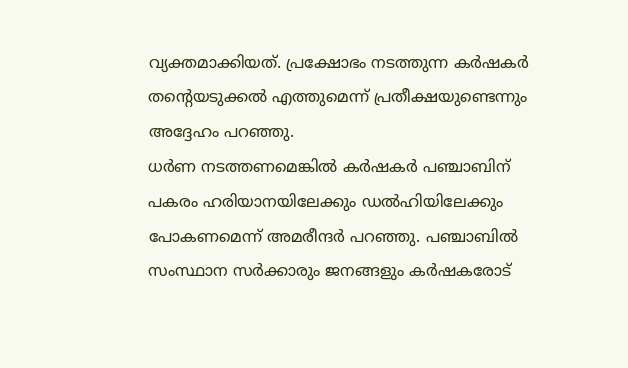വ്യക്തമാക്കിയത്. പ്രക്ഷോഭം നടത്തുന്ന കർഷകർ തന്റെയടുക്കൽ എത്തുമെന്ന് പ്രതീക്ഷയുണ്ടെന്നും അദ്ദേഹം പറഞ്ഞു.
ധർണ നടത്തണമെങ്കിൽ കർഷകർ പഞ്ചാബിന് പകരം ഹരിയാനയിലേക്കും ഡൽഹിയിലേക്കും പോകണമെന്ന് അമരീന്ദർ പറഞ്ഞു. പഞ്ചാബിൽ സംസ്ഥാന സർക്കാരും ജനങ്ങളും കർഷകരോട്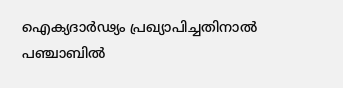ഐക്യദാർഢ്യം പ്രഖ്യാപിച്ചതിനാൽ പഞ്ചാബിൽ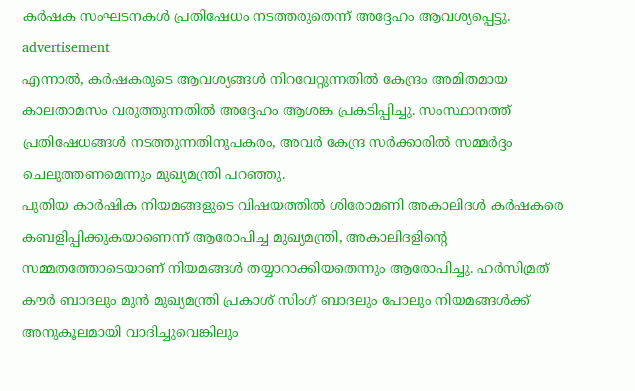കർഷക സംഘടനകൾ പ്രതിഷേധം നടത്തരുതെന്ന് അദ്ദേഹം ആവശ്യപ്പെട്ടു.
advertisement
എന്നാൽ, കർഷകരുടെ ആവശ്യങ്ങൾ നിറവേറ്റുന്നതിൽ കേന്ദ്രം അമിതമായ കാലതാമസം വരുത്തുന്നതിൽ അദ്ദേഹം ആശങ്ക പ്രകടിപ്പിച്ചു. സംസ്ഥാനത്ത് പ്രതിഷേധങ്ങൾ നടത്തുന്നതിനുപകരം, അവർ കേന്ദ്ര സർക്കാരിൽ സമ്മർദ്ദം ചെലുത്തണമെന്നും മുഖ്യമന്ത്രി പറഞ്ഞു.
പുതിയ കാർഷിക നിയമങ്ങളുടെ വിഷയത്തിൽ ശിരോമണി അകാലിദൾ കർഷകരെ കബളിപ്പിക്കുകയാണെന്ന് ആരോപിച്ച മുഖ്യമന്ത്രി, അകാലിദളിന്റെ സമ്മതത്തോടെയാണ് നിയമങ്ങൾ തയ്യാറാക്കിയതെന്നും ആരോപിച്ചു. ഹർസിമ്രത് കൗർ ബാദലും മുൻ മുഖ്യമന്ത്രി പ്രകാശ് സിംഗ് ബാദലും പോലും നിയമങ്ങൾക്ക് അനുകൂലമായി വാദിച്ചുവെങ്കിലും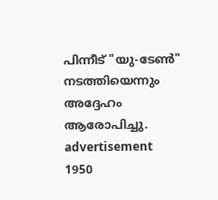പിന്നീട് "യു-ടേൺ" നടത്തിയെന്നും അദ്ദേഹം ആരോപിച്ചു.
advertisement
1950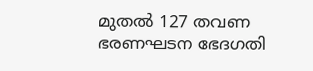മുതൽ 127 തവണ ഭരണഘടന ഭേദഗതി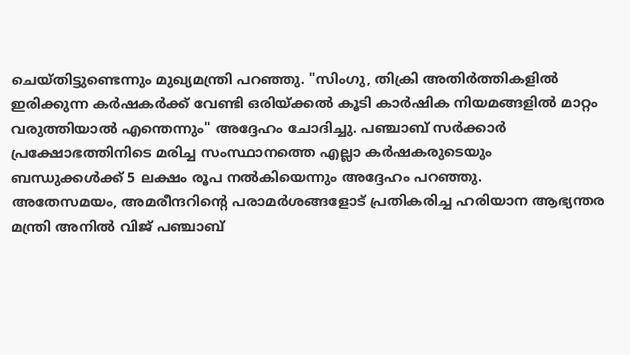ചെയ്തിട്ടുണ്ടെന്നും മുഖ്യമന്ത്രി പറഞ്ഞു. "സിംഗു, തിക്രി അതിർത്തികളിൽ ഇരിക്കുന്ന കർഷകർക്ക് വേണ്ടി ഒരിയ്ക്കൽ കൂടി കാർഷിക നിയമങ്ങളിൽ മാറ്റം വരുത്തിയാൽ എന്തെന്നും" അദ്ദേഹം ചോദിച്ചു. പഞ്ചാബ് സർക്കാർ പ്രക്ഷോഭത്തിനിടെ മരിച്ച സംസ്ഥാനത്തെ എല്ലാ കർഷകരുടെയും ബന്ധുക്കൾക്ക് 5 ലക്ഷം രൂപ നൽകിയെന്നും അദ്ദേഹം പറഞ്ഞു.
അതേസമയം, അമരീന്ദറിന്റെ പരാമർശങ്ങളോട് പ്രതികരിച്ച ഹരിയാന ആഭ്യന്തര മന്ത്രി അനിൽ വിജ് പഞ്ചാബ്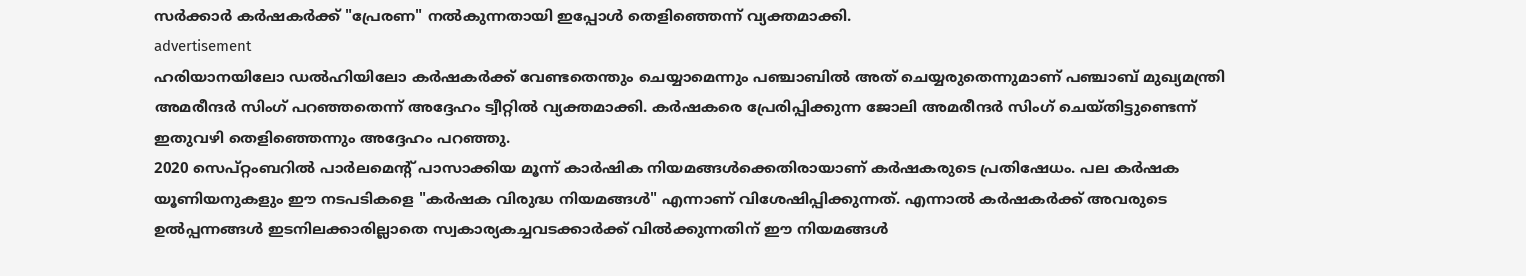സർക്കാർ കർഷകർക്ക് "പ്രേരണ" നൽകുന്നതായി ഇപ്പോൾ തെളിഞ്ഞെന്ന് വ്യക്തമാക്കി.
advertisement
ഹരിയാനയിലോ ഡൽഹിയിലോ കർഷകർക്ക് വേണ്ടതെന്തും ചെയ്യാമെന്നും പഞ്ചാബിൽ അത് ചെയ്യരുതെന്നുമാണ് പഞ്ചാബ് മുഖ്യമന്ത്രി അമരീന്ദർ സിംഗ് പറഞ്ഞതെന്ന് അദ്ദേഹം ട്വീറ്റിൽ വ്യക്തമാക്കി. കർഷകരെ പ്രേരിപ്പിക്കുന്ന ജോലി അമരീന്ദർ സിംഗ് ചെയ്തിട്ടുണ്ടെന്ന് ഇതുവഴി തെളിഞ്ഞെന്നും അദ്ദേഹം പറഞ്ഞു.
2020 സെപ്റ്റംബറിൽ പാർലമെന്റ് പാസാക്കിയ മൂന്ന് കാർഷിക നിയമങ്ങൾക്കെതിരായാണ് കർഷകരുടെ പ്രതിഷേധം. പല കർഷക യൂണിയനുകളും ഈ നടപടികളെ "കർഷക വിരുദ്ധ നിയമങ്ങൾ" എന്നാണ് വിശേഷിപ്പിക്കുന്നത്. എന്നാൽ കർഷകർക്ക് അവരുടെ ഉൽ‌പ്പന്നങ്ങൾ ഇടനിലക്കാരില്ലാതെ സ്വകാര്യകച്ചവടക്കാർക്ക് വിൽക്കുന്നതിന് ഈ നിയമങ്ങൾ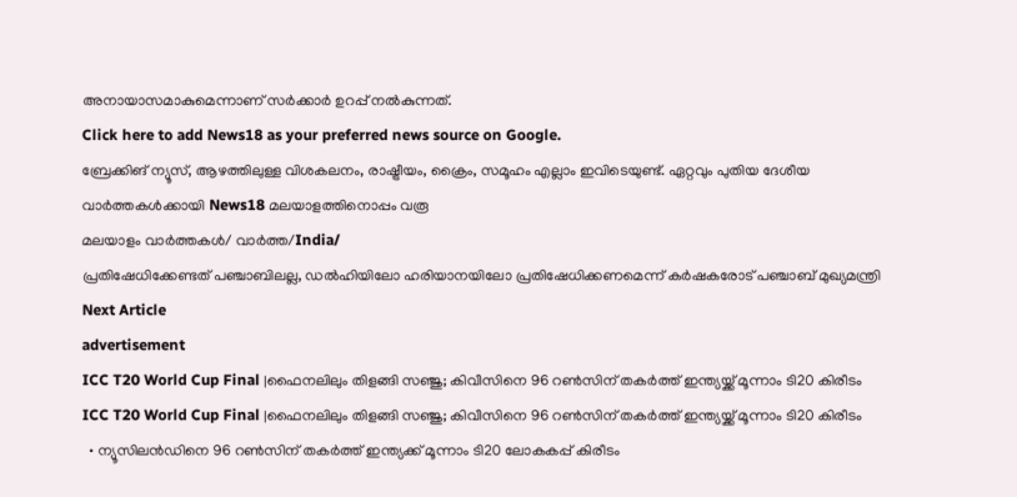അനായാസമാകുമെന്നാണ് സർക്കാർ ഉറപ്പ് നൽകുന്നത്.
Click here to add News18 as your preferred news source on Google.
ബ്രേക്കിങ് ന്യൂസ്, ആഴത്തിലുള്ള വിശകലനം, രാഷ്ട്രീയം, ക്രൈം, സമൂഹം എല്ലാം ഇവിടെയുണ്ട്. ഏറ്റവും പുതിയ ദേശീയ വാർത്തകൾക്കായി News18 മലയാളത്തിനൊപ്പം വരൂ
മലയാളം വാർത്തകൾ/ വാർത്ത/India/
പ്രതിഷേധിക്കേണ്ടത് പഞ്ചാബിലല്ല, ഡൽഹിയിലോ ഹരിയാനയിലോ പ്രതിഷേധിക്കണമെന്ന് കർഷകരോട് പഞ്ചാബ് മുഖ്യമന്ത്രി
Next Article
advertisement
ICC T20 World Cup Final |ഫൈനലിലും തിളങ്ങി സഞ്ജു; കിവീസിനെ 96 റൺസിന് തകർത്ത് ഇന്ത്യയ്ക്ക് മൂന്നാം ടി20 കിരീടം
ICC T20 World Cup Final |ഫൈനലിലും തിളങ്ങി സഞ്ജു; കിവീസിനെ 96 റൺസിന് തകർത്ത് ഇന്ത്യയ്ക്ക് മൂന്നാം ടി20 കിരീടം
  • ന്യൂസിലൻഡിനെ 96 റൺസിന് തകർത്ത് ഇന്ത്യക്ക് മൂന്നാം ടി20 ലോകകപ്പ് കിരീടം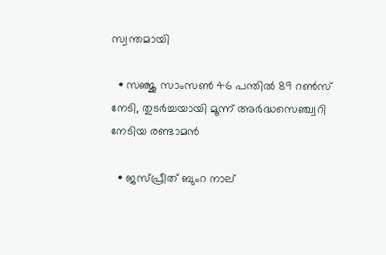സ്വന്തമായി

  • സഞ്ജു സാംസൺ 46 പന്തിൽ 89 റൺസ് നേടി, തുടർച്ചയായി മൂന്ന് അർദ്ധസെഞ്ച്വറി നേടിയ രണ്ടാമൻ

  • ജസ്പ്രീത് ബുംറ നാല്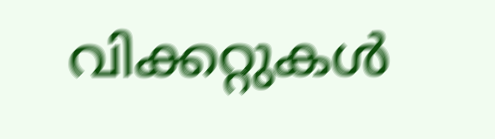വിക്കറ്റുകൾ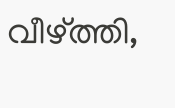വീഴ്ത്തി,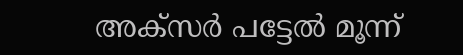അക്സർ പട്ടേൽ മൂന്ന്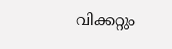വിക്കറ്റും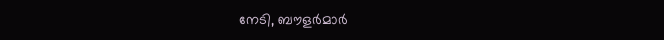നേടി, ബൗളർമാർ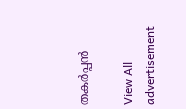തകർപ്പൻ

View All
advertisement